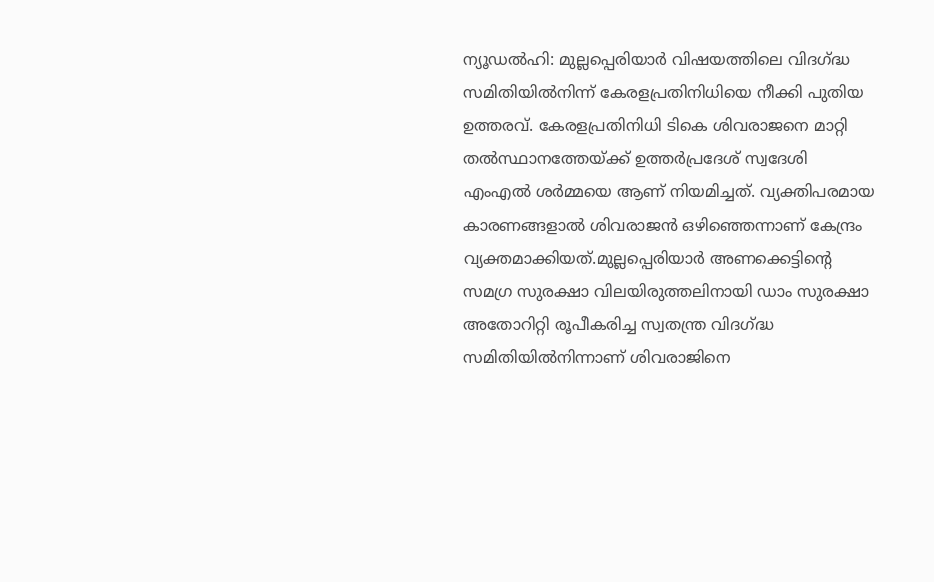ന്യൂഡൽഹി: മുല്ലപ്പെരിയാർ വിഷയത്തിലെ വിദഗ്ദ്ധ സമിതിയിൽനിന്ന് കേരളപ്രതിനിധിയെ നീക്കി പുതിയ ഉത്തരവ്. കേരളപ്രതിനിധി ടികെ ശിവരാജനെ മാറ്റി തൽസ്ഥാനത്തേയ്ക്ക് ഉത്തർപ്രദേശ് സ്വദേശി എംഎൽ ശർമ്മയെ ആണ് നിയമിച്ചത്. വ്യക്തിപരമായ കാരണങ്ങളാൽ ശിവരാജൻ ഒഴിഞ്ഞെന്നാണ് കേന്ദ്രം വ്യക്തമാക്കിയത്.മുല്ലപ്പെരിയാർ അണക്കെട്ടിന്റെ സമഗ്ര സുരക്ഷാ വിലയിരുത്തലിനായി ഡാം സുരക്ഷാ അതോറിറ്റി രൂപീകരിച്ച സ്വതന്ത്ര വിദഗ്ദ്ധ സമിതിയിൽനിന്നാണ് ശിവരാജിനെ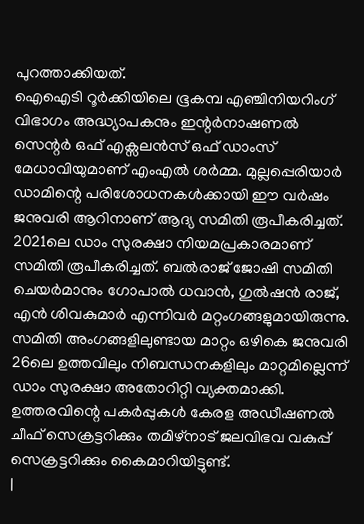പുറത്താക്കിയത്.
ഐഐടി റൂർക്കിയിലെ ഭൂകമ്പ എഞ്ചിനിയറിംഗ് വിഭാഗം അദ്ധ്യാപകനും ഇന്റർനാഷണൽ സെന്റർ ഒഫ് എക്സലൻസ് ഒഫ് ഡാംസ് മേധാവിയുമാണ് എംഎൽ ശർമ്മ. മുല്ലപ്പെരിയാർ ഡാമിന്റെ പരിശോധനകൾക്കായി ഈ വർഷം ജനുവരി ആറിനാണ് ആദ്യ സമിതി രൂപീകരിച്ചത്. 2021ലെ ഡാം സുരക്ഷാ നിയമപ്രകാരമാണ് സമിതി രൂപീകരിച്ചത്. ബൽരാജ് ജോഷി സമിതി ചെയർമാനും ഗോപാൽ ധവാൻ, ഗുൽഷൻ രാജ്, എൻ ശിവകുമാർ എന്നിവർ മറ്റംഗങ്ങളുമായിരുന്നു.
സമിതി അംഗങ്ങളിലുണ്ടായ മാറ്റം ഒഴികെ ജനുവരി 26ലെ ഉത്തവിലും നിബന്ധനകളിലും മാറ്റമില്ലെന്ന് ഡാം സുരക്ഷാ അതോറിറ്റി വ്യക്തമാക്കി. ഉത്തരവിന്റെ പകർപ്പുകൾ കേരള അഡീഷണൽ ചീഫ് സെക്രട്ടറിക്കും തമിഴ്നാട് ജലവിഭവ വകുപ്പ് സെക്രട്ടറിക്കും കൈമാറിയിട്ടുണ്ട്.
|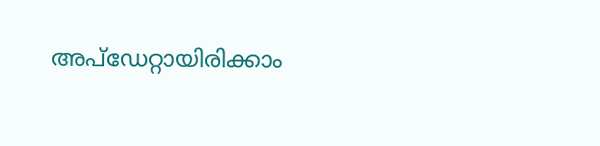അപ്ഡേറ്റായിരിക്കാം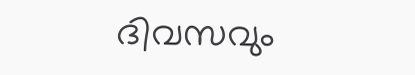ദിവസവും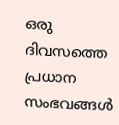ഒരു ദിവസത്തെ പ്രധാന സംഭവങ്ങൾ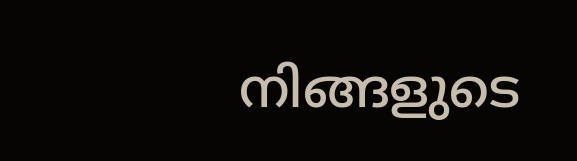നിങ്ങളുടെ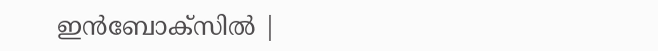ഇൻബോക്സിൽ |